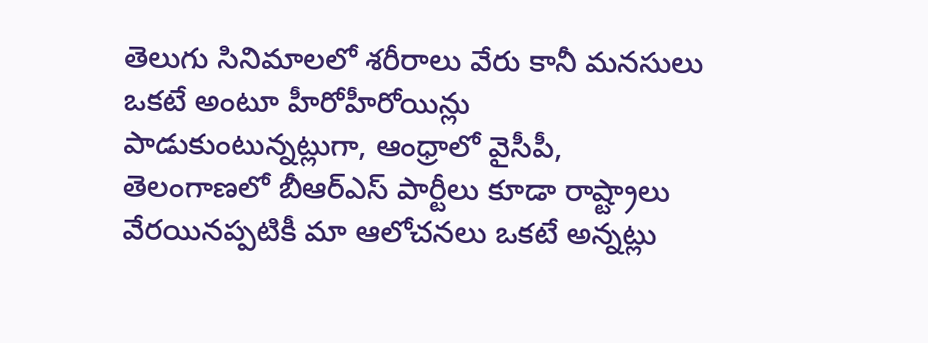తెలుగు సినిమాలలో శరీరాలు వేరు కానీ మనసులు ఒకటే అంటూ హీరోహీరోయిన్లు పాడుకుంటున్నట్లుగా, ఆంధ్రాలో వైసీపీ, తెలంగాణలో బీఆర్ఎస్ పార్టీలు కూడా రాష్ట్రాలు వేరయినప్పటికీ మా ఆలోచనలు ఒకటే అన్నట్లు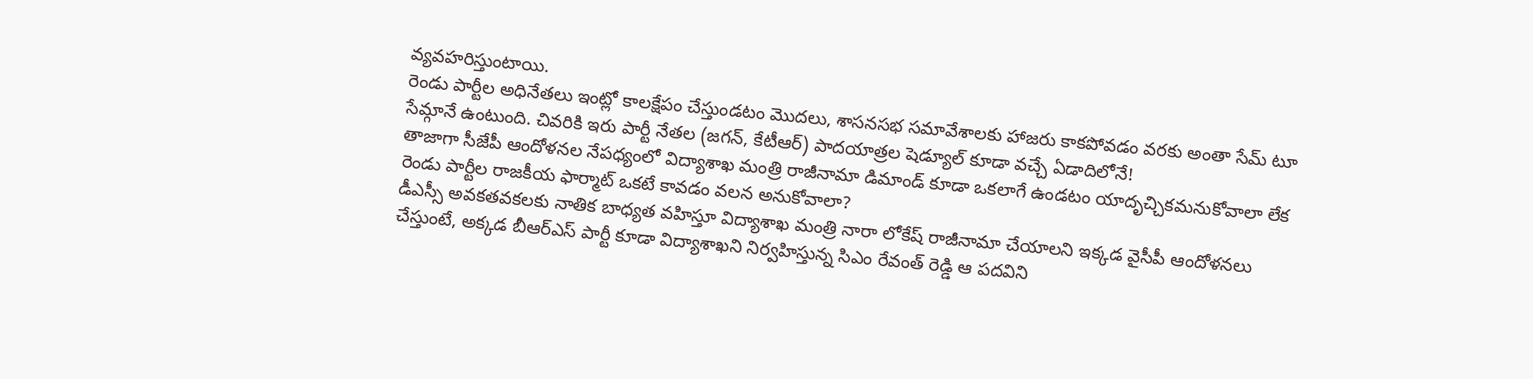వ్యవహరిస్తుంటాయి.
రెండు పార్టీల అధినేతలు ఇంట్లో కాలక్షేపం చేస్తుండటం మొదలు, శాసనసభ సమావేశాలకు హాజరు కాకపోవడం వరకు అంతా సేమ్ టూ సేమ్గానే ఉంటుంది. చివరికి ఇరు పార్టీ నేతల (జగన్, కేటీఆర్) పాదయాత్రల షెడ్యూల్ కూడా వచ్చే ఏడాదిలోనే!
తాజాగా సీజేపీ ఆందోళనల నేపధ్యంలో విద్యాశాఖ మంత్రి రాజీనామా డిమాండ్ కూడా ఒకలాగే ఉండటం యాదృచ్చికమనుకోవాలా లేక రెండు పార్టీల రాజకీయ ఫార్మాట్ ఒకటే కావడం వలన అనుకోవాలా?
డీఎస్సీ అవకతవకలకు నాతిక బాధ్యత వహిస్తూ విద్యాశాఖ మంత్రి నారా లోకేష్ రాజీనామా చేయాలని ఇక్కడ వైసీపీ ఆందోళనలు చేస్తుంటే, అక్కడ బీఆర్ఎస్ పార్టీ కూడా విద్యాశాఖని నిర్వహిస్తున్న సిఎం రేవంత్ రెడ్డి ఆ పదవిని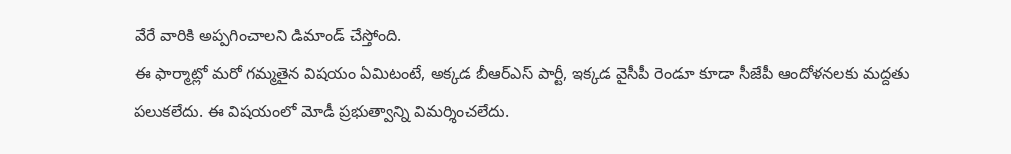వేరే వారికి అప్పగించాలని డిమాండ్ చేస్తోంది.
ఈ ఫార్మాట్లో మరో గమ్మతైన విషయం ఏమిటంటే, అక్కడ బీఆర్ఎస్ పార్టీ, ఇక్కడ వైసీపీ రెండూ కూడా సీజేపీ ఆందోళనలకు మద్దతు పలుకలేదు. ఈ విషయంలో మోడీ ప్రభుత్వాన్ని విమర్శించలేదు.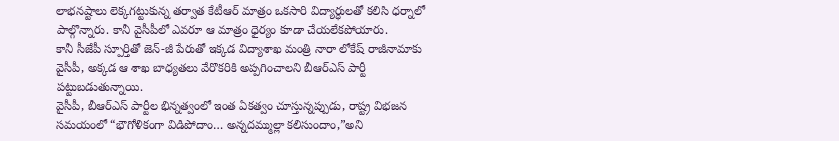లాభనష్టాలు లెక్కగట్టుకున్న తర్వాత కేటీఆర్ మాత్రం ఒకసారి విద్యార్ధులతో కలిసి ధర్నాలో పాల్గొన్నారు. కానీ వైసీపీలో ఎవరూ ఆ మాత్రం ధైర్యం కూడా చేయలేకపోయారు.
కానీ సీజేపీ స్పూర్తితో జెన్-జీ పేరుతో ఇక్కడ విద్యాశాఖ మంత్రి నారా లోకేష్ రాజీనామాకు వైసీపీ, అక్కడ ఆ శాఖ బాధ్యతలు వేరొకరికి అప్పగించాలని బీఆర్ఎస్ పార్టీ పట్టుబడుతున్నాయి.
వైసీపీ, బీఆర్ఎస్ పార్టీల భిన్నత్వంలో ఇంత ఏకత్వం చూస్తున్నప్పుడు, రాష్ట్ర విభజన సమయంలో “భౌగోళికంగా విడిపోదాం… అన్నదమ్ముల్లా కలిసుందాం,”అని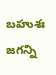బహుశః జగన్ని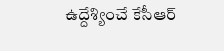ఉద్దేశ్యించే కేసీఆర్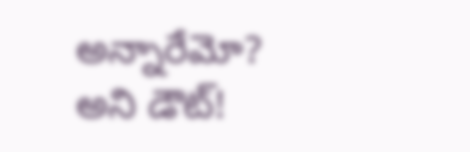అన్నారేమో? అని డౌట్!